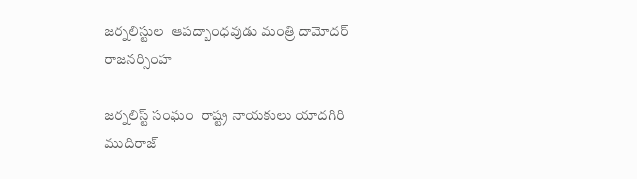జర్నలిస్టుల  ఆపద్బాంధవుడు మంత్రి దామోదర్ రాజనర్సింహ

జర్నలిస్ట్ సంఘం  రాష్ట్ర నాయకులు యాదగిరి ముదిరాజ్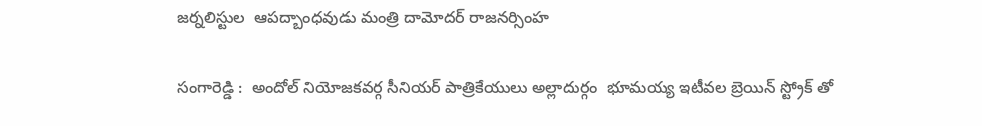జర్నలిస్టుల  ఆపద్బాంధవుడు మంత్రి దామోదర్ రాజనర్సింహ

సంగారెడ్డి :  అందోల్ నియోజకవర్గ సీనియర్ పాత్రికేయులు అల్లాదుర్గం  భూమయ్య ఇటీవల బ్రెయిన్ స్ట్రోక్ తో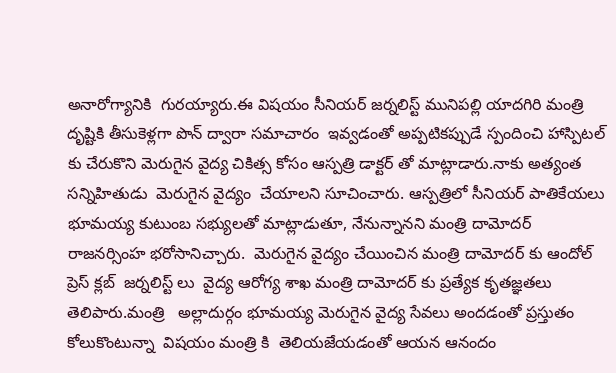అనారోగ్యానికి  గురయ్యారు.ఈ విషయం సీనియర్ జర్నలిస్ట్ మునిపల్లి యాదగిరి మంత్రి దృష్టికి తీసుకెళ్లగా పొన్ ద్వారా సమాచారం  ఇవ్వడంతో అప్పటికప్పుడే స్పందించి హాస్పిటల్ కు చేరుకొని మెరుగైన వైద్య చికిత్స కోసం ఆస్పత్రి డాక్టర్ తో మాట్లాడారు.నాకు అత్యంత సన్నిహితుడు  మెరుగైన వైద్యం  చేయాలని సూచించారు. ఆస్పత్రిలో సీనియర్ పాతికేయలు భూమయ్య కుటుంబ సభ్యులతో మాట్లాడుతూ, నేనున్నానని మంత్రి దామోదర్ రాజనర్సింహ భరోసానిచ్చారు.  మెరుగైన వైద్యం చేయించిన మంత్రి దామోదర్ కు ఆందోల్ ప్రెస్ క్లబ్  జర్నలిస్ట్ లు  వైద్య ఆరోగ్య శాఖ మంత్రి దామోదర్ కు ప్రత్యేక కృతజ్ఞతలు తెలిపారు.మంత్రి   అల్లాదుర్గం భూమయ్య మెరుగైన వైద్య సేవలు అందడంతో ప్రస్తుతం కోలుకొంటున్నా  విషయం మంత్రి కి  తెలియజేయడంతో ఆయన ఆనందం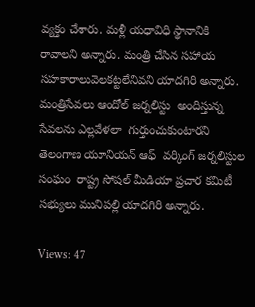వ్యక్తం చేశారు. మళ్లీ యధావిధి స్థానానికి   రావాలని అన్నారు. మంత్రి చేసిన సహాయ సహకారాలువెలకట్టలేనివని యాదగిరి అన్నారు. మంత్రిసేవలు ఆందోల్ జర్నలిస్టు  అందిస్తున్న సేవలను ఎల్లవేళలా  గుర్తుంచుకుంటారని  తెలంగాణ యూనియన్ ఆఫ్  వర్కింగ్ జర్నలిస్టుల సంఘం  రాష్ట్ర సోషల్ మీడియా ప్రచార కమిటీ  సభ్యులు మునిపల్లి యాదగిరి అన్నారు.

Views: 47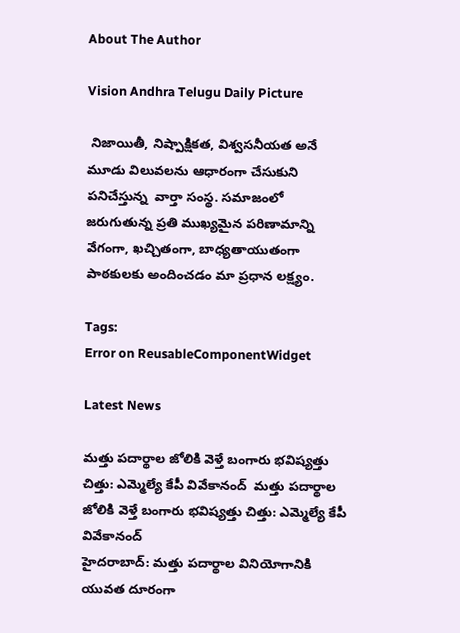About The Author

Vision Andhra Telugu Daily Picture

 నిజాయితీ, నిష్పాక్షికత, విశ్వసనీయత అనే మూడు విలువలను ఆధారంగా చేసుకుని పనిచేస్తున్న  వార్తా సంస్థ. సమాజంలో జరుగుతున్న ప్రతి ముఖ్యమైన పరిణామాన్ని వేగంగా, ఖచ్చితంగా, బాధ్యతాయుతంగా పాఠకులకు అందించడం మా ప్రధాన లక్ష్యం.

Tags:
Error on ReusableComponentWidget

Latest News

మత్తు పదార్థాల జోలికి వెళ్తే బంగారు భవిష్యత్తు చిత్తు: ఎమ్మెల్యే కేపీ వివేకానంద్  మత్తు పదార్థాల జోలికి వెళ్తే బంగారు భవిష్యత్తు చిత్తు: ఎమ్మెల్యే కేపీ వివేకానంద్
హైదరాబాద్: మత్తు పదార్థాల వినియోగానికి యువత దూరంగా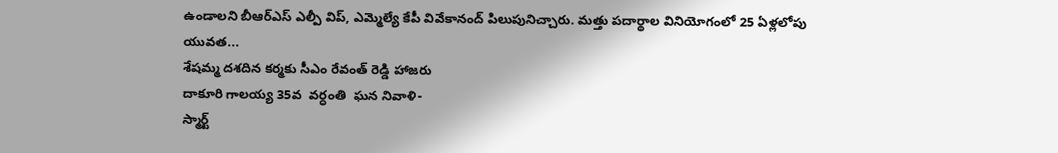ఉండాలని బీఆర్‌ఎస్‌ ఎల్పీ విప్, ఎమ్మెల్యే కేపీ వివేకానంద్ పిలుపునిచ్చారు. మత్తు పదార్థాల వినియోగంలో 25 ఏళ్లలోపు యువత...
శేషమ్మ దశదిన కర్మకు సీఎం రేవంత్ రెడ్డి హాజరు
దాకూరి గాలయ్య 35వ  వర్ధంతి  ఘన నివాళి-
స్మార్ట్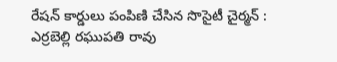రేషన్ కార్డులు పంపిణి చేసిన సొసైటీ చైర్మన్ : ఎర్రబెల్లి రఘుపతి రావు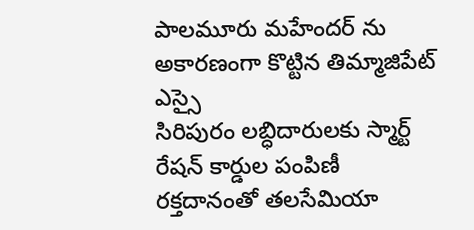పాలమూరు మహేందర్ ను అకారణంగా కొట్టిన తిమ్మాజిపేట్ ఎస్సై
సిరిపురం లబ్ధిదారులకు స్మార్ట్ రేషన్ కార్డుల పంపిణీ
రక్తదానంతో తలసేమియా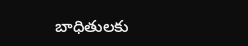బాధితులకు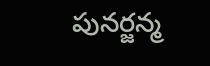పునర్జన్మ